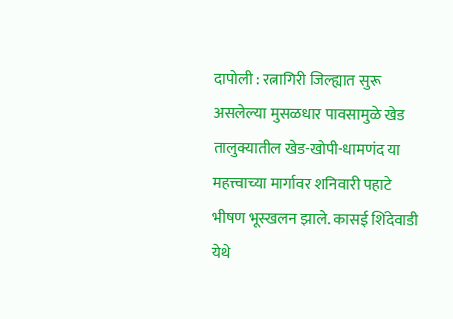दापोली : रत्नागिरी जिल्ह्यात सुरू असलेल्या मुसळधार पावसामुळे खेड तालुक्यातील खेड-खोपी-धामणंद या महत्त्वाच्या मार्गावर शनिवारी पहाटे भीषण भूस्खलन झाले. कासई शिंदेवाडी येथे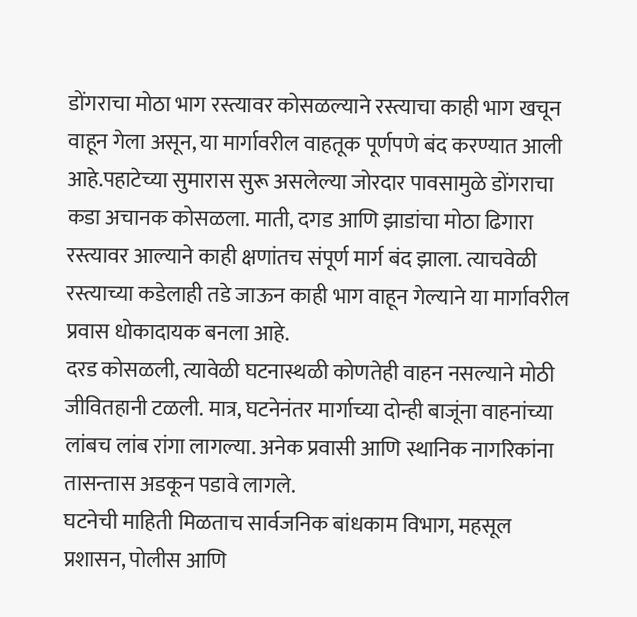डोंगराचा मोठा भाग रस्त्यावर कोसळल्याने रस्त्याचा काही भाग खचून वाहून गेला असून, या मार्गावरील वाहतूक पूर्णपणे बंद करण्यात आली आहे.पहाटेच्या सुमारास सुरू असलेल्या जोरदार पावसामुळे डोंगराचा कडा अचानक कोसळला. माती, दगड आणि झाडांचा मोठा ढिगारा रस्त्यावर आल्याने काही क्षणांतच संपूर्ण मार्ग बंद झाला. त्याचवेळी रस्त्याच्या कडेलाही तडे जाऊन काही भाग वाहून गेल्याने या मार्गावरील प्रवास धोकादायक बनला आहे.
दरड कोसळली, त्यावेळी घटनास्थळी कोणतेही वाहन नसल्याने मोठी जीवितहानी टळली. मात्र, घटनेनंतर मार्गाच्या दोन्ही बाजूंना वाहनांच्या लांबच लांब रांगा लागल्या. अनेक प्रवासी आणि स्थानिक नागरिकांना तासन्तास अडकून पडावे लागले.
घटनेची माहिती मिळताच सार्वजनिक बांधकाम विभाग, महसूल प्रशासन, पोलीस आणि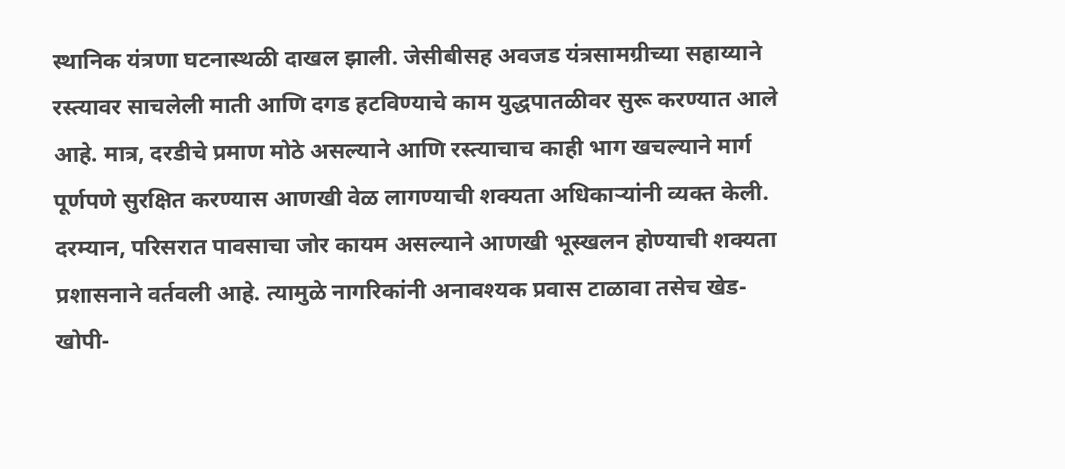स्थानिक यंत्रणा घटनास्थळी दाखल झाली. जेसीबीसह अवजड यंत्रसामग्रीच्या सहाय्याने रस्त्यावर साचलेली माती आणि दगड हटविण्याचे काम युद्धपातळीवर सुरू करण्यात आले आहे. मात्र, दरडीचे प्रमाण मोठे असल्याने आणि रस्त्याचाच काही भाग खचल्याने मार्ग पूर्णपणे सुरक्षित करण्यास आणखी वेळ लागण्याची शक्यता अधिकाऱ्यांनी व्यक्त केली.
दरम्यान, परिसरात पावसाचा जोर कायम असल्याने आणखी भूस्खलन होण्याची शक्यता प्रशासनाने वर्तवली आहे. त्यामुळे नागरिकांनी अनावश्यक प्रवास टाळावा तसेच खेड-खोपी-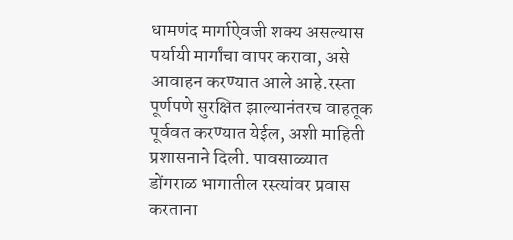धामणंद मार्गाऐवजी शक्य असल्यास पर्यायी मार्गांचा वापर करावा, असे आवाहन करण्यात आले आहे.रस्ता पूर्णपणे सुरक्षित झाल्यानंतरच वाहतूक पूर्ववत करण्यात येईल, अशी माहिती प्रशासनाने दिली. पावसाळ्यात डोंगराळ भागातील रस्त्यांवर प्रवास करताना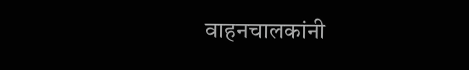वाहनचालकांनी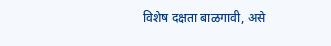विशेष दक्षता बाळगावी, असे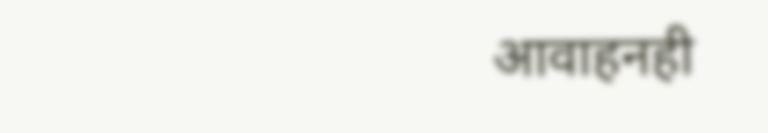आवाहनही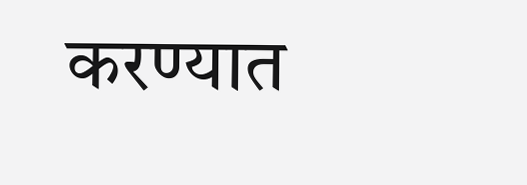करण्यात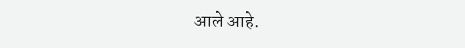आले आहे.